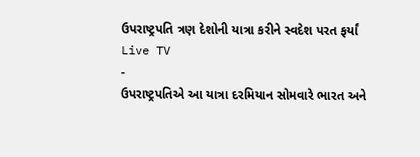ઉપરાષ્ટ્રપતિ ત્રણ દેશોની યાત્રા કરીને સ્વદેશ પરત ફર્યાં
Live TV
-
ઉપરાષ્ટ્રપતિએ આ યાત્રા દરમિયાન સોમવારે ભારત અને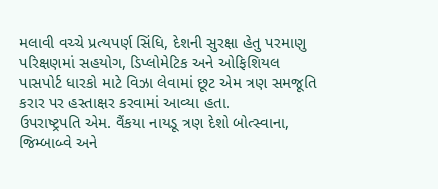મલાવી વચ્ચે પ્રત્યપર્ણ સિંધિ, દેશની સુરક્ષા હેતુ પરમાણુ પરિક્ષણમાં સહયોગ, ડિપ્લોમેટિક અને ઓફિશિયલ પાસપોર્ટ ધારકો માટે વિઝા લેવામાં છૂટ એમ ત્રણ સમજૂતિ કરાર પર હસ્તાક્ષર કરવામાં આવ્યા હતા.
ઉપરાષ્ટ્રપતિ એમ. વૈંકયા નાયડૂ ત્રણ દેશો બોત્સ્વાના, જિમ્બાબ્વે અને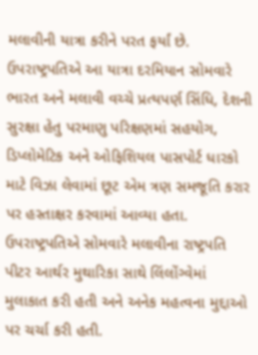મલાવીની યાત્રા કરીને પરત ફર્યાં છે. ઉપરાષ્ટ્રપતિએ આ યાત્રા દરમિયાન સોમવારે ભારત અને મલાવી વચ્ચે પ્રત્યપર્ણ સિંધિ, દેશની સુરક્ષા હેતુ પરમાણુ પરિક્ષણમાં સહયોગ, ડિપ્લોમેટિક અને ઓફિશિયલ પાસપોર્ટ ધારકો માટે વિઝા લેવામાં છૂટ એમ ત્રણ સમજૂતિ કરાર પર હસ્તાક્ષર કરવામાં આવ્યા હતા. ઉપરાષ્ટ્રપતિએ સોમવારે મલાવીના રાષ્ટ્રપતિ પીટર આર્થર મુથારિકા સાથે લિંલોંગ્વેમાં મુલાકાત કરી હતી અને અનેક મહત્વના મુદ્દાઓ પર ચર્ચા કરી હતી.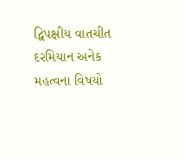દ્વિપક્ષીય વાતચીત દરમિયાન અનેક મહત્વના વિષયો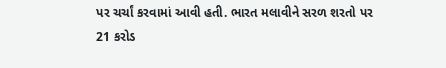પર ચર્ચાં કરવામાં આવી હતી. ભારત મલાવીને સરળ શરતો પર 21 કરોડ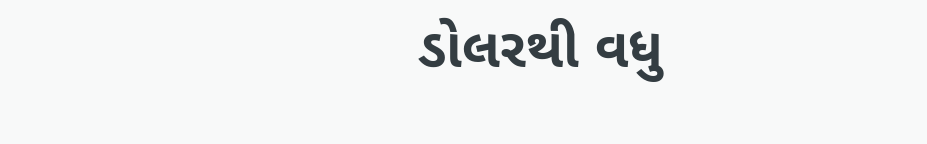ડોલરથી વધુ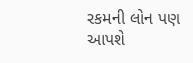રકમની લોન પણ આપશે